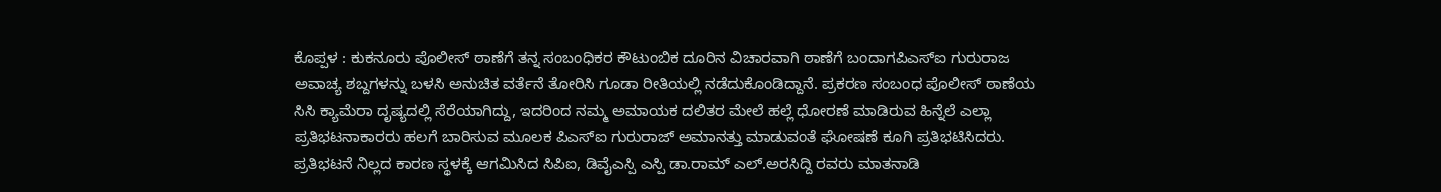ಕೊಪ್ಪಳ : ಕುಕನೂರು ಪೊಲೀಸ್ ಠಾಣೆಗೆ ತನ್ನ ಸಂಬಂಧಿಕರ ಕೌಟುಂಬಿಕ ದೂರಿನ ವಿಚಾರವಾಗಿ ಠಾಣೆಗೆ ಬಂದಾಗಪಿಎಸ್ಐ ಗುರುರಾಜ ಅವಾಚ್ಯ ಶಬ್ದಗಳನ್ನು ಬಳಸಿ ಅನುಚಿತ ವರ್ತೆನೆ ತೋರಿಸಿ ಗೂಡಾ ರೀತಿಯಲ್ಲಿ ನಡೆದುಕೊಂಡಿದ್ದಾನೆ. ಪ್ರಕರಣ ಸಂಬಂಧ ಪೊಲೀಸ್ ಠಾಣೆಯ ಸಿಸಿ ಕ್ಯಾಮೆರಾ ದೃಷ್ಯದಲ್ಲಿ ಸೆರೆಯಾಗಿದ್ದು, ಇದರಿಂದ ನಮ್ಮ ಅಮಾಯಕ ದಲಿತರ ಮೇಲೆ ಹಲ್ಲೆ ಧೋರಣೆ ಮಾಡಿರುವ ಹಿನ್ನೆಲೆ ಎಲ್ಲಾ ಪ್ರತಿಭಟನಾಕಾರರು ಹಲಗೆ ಬಾರಿಸುವ ಮೂಲಕ ಪಿಎಸ್ಐ ಗುರುರಾಜ್ ಅಮಾನತ್ತು ಮಾಡುವಂತೆ ಘೋಷಣೆ ಕೂಗಿ ಪ್ರತಿಭಟಿಸಿದರು.
ಪ್ರತಿಭಟನೆ ನಿಲ್ಲದ ಕಾರಣ ಸ್ಥಳಕ್ಕೆ ಆಗಮಿಸಿದ ಸಿಪಿಐ, ಡಿವೈಎಸ್ಪಿ ಎಸ್ಪಿ ಡಾ.ರಾಮ್ ಎಲ್.ಅರಸಿದ್ದಿ ರವರು ಮಾತನಾಡಿ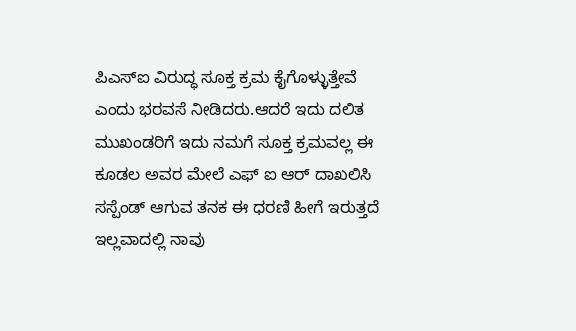ಪಿಎಸ್ಐ ವಿರುದ್ಧ ಸೂಕ್ತ ಕ್ರಮ ಕೈಗೊಳ್ಳುತ್ತೇವೆ ಎಂದು ಭರವಸೆ ನೀಡಿದರು.ಆದರೆ ಇದು ದಲಿತ ಮುಖಂಡರಿಗೆ ಇದು ನಮಗೆ ಸೂಕ್ತ ಕ್ರಮವಲ್ಲ ಈ ಕೂಡಲ ಅವರ ಮೇಲೆ ಎಫ್ ಐ ಆರ್ ದಾಖಲಿಸಿ ಸಸ್ಪೆಂಡ್ ಆಗುವ ತನಕ ಈ ಧರಣಿ ಹೀಗೆ ಇರುತ್ತದೆ ಇಲ್ಲವಾದಲ್ಲಿ ನಾವು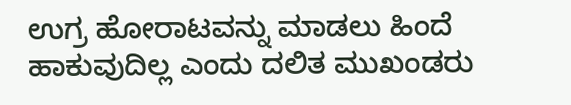ಉಗ್ರ ಹೋರಾಟವನ್ನು ಮಾಡಲು ಹಿಂದೆ ಹಾಕುವುದಿಲ್ಲ ಎಂದು ದಲಿತ ಮುಖಂಡರು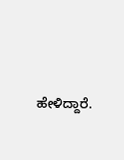ಹೇಳಿದ್ದಾರೆ.